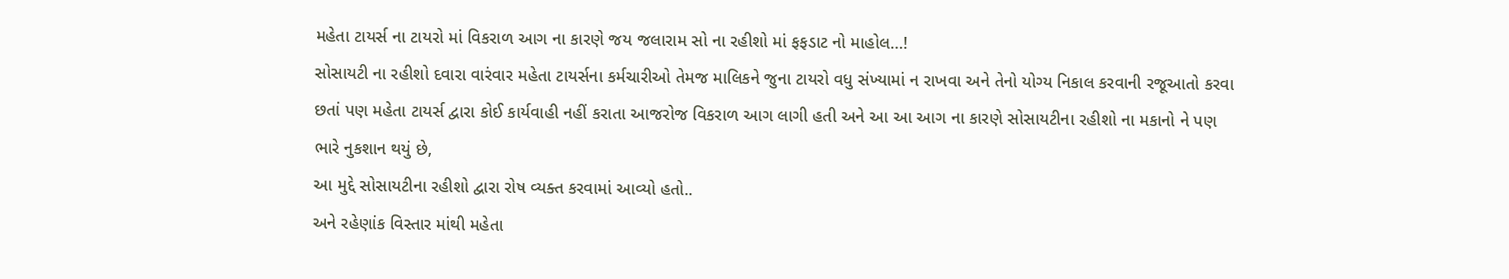મહેતા ટાયર્સ ના ટાયરો માં વિકરાળ આગ ના કારણે જય જલારામ સો ના રહીશો માં ફફડાટ નો માહોલ…!
સોસાયટી ના રહીશો દવારા વારંવાર મહેતા ટાયર્સના કર્મચારીઓ તેમજ માલિકને જુના ટાયરો વધુ સંખ્યામાં ન રાખવા અને તેનો યોગ્ય નિકાલ કરવાની રજૂઆતો કરવા છતાં પણ મહેતા ટાયર્સ દ્વારા કોઈ કાર્યવાહી નહીં કરાતા આજરોજ વિકરાળ આગ લાગી હતી અને આ આ આગ ના કારણે સોસાયટીના રહીશો ના મકાનો ને પણ ભારે નુકશાન થયું છે,
આ મુદ્દે સોસાયટીના રહીશો દ્વારા રોષ વ્યક્ત કરવામાં આવ્યો હતો..
અને રહેણાંક વિસ્તાર માંથી મહેતા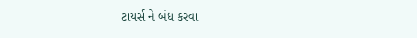ટાયર્સ ને બંધ કરવા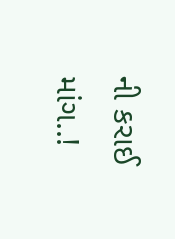ની કરાઈ માંગ..!